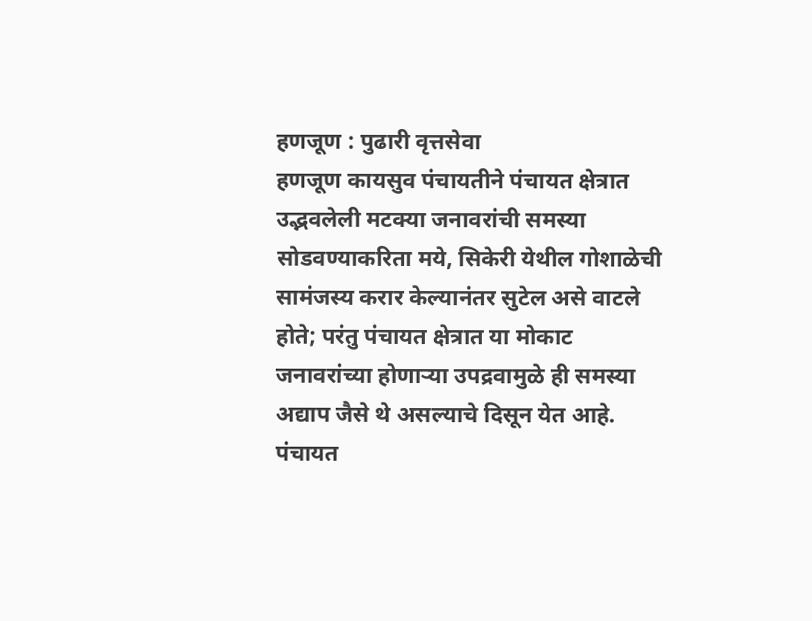हणजूण : पुढारी वृत्तसेवा
हणजूण कायसुव पंचायतीने पंचायत क्षेत्रात उद्भवलेली मटक्या जनावरांची समस्या सोडवण्याकरिता मये, सिकेरी येथील गोशाळेची सामंजस्य करार केल्यानंतर सुटेल असे वाटले होते; परंतु पंचायत क्षेत्रात या मोकाट जनावरांच्या होणाऱ्या उपद्रवामुळे ही समस्या अद्याप जैसे थे असल्याचे दिसून येत आहे.
पंचायत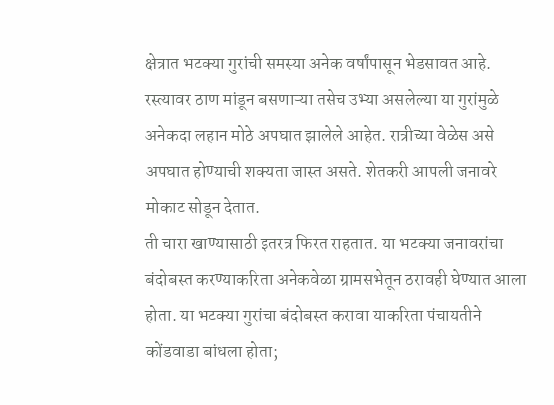क्षेत्रात भटक्या गुरांची समस्या अनेक वर्षांपासून भेडसावत आहे. रस्त्यावर ठाण मांडून बसणाऱ्या तसेच उभ्या असलेल्या या गुरांमुळे अनेकदा लहान मोठे अपघात झालेले आहेत. रात्रीच्या वेळेस असे अपघात होण्याची शक्यता जास्त असते. शेतकरी आपली जनावरे मोकाट सोडून देतात.
ती चारा खाण्यासाठी इतरत्र फिरत राहतात. या भटक्या जनावरांचा बंदोबस्त करण्याकरिता अनेकवेळा ग्रामसभेतून ठरावही घेण्यात आला होता. या भटक्या गुरांचा बंदोबस्त करावा याकरिता पंचायतीने कोंडवाडा बांधला होता;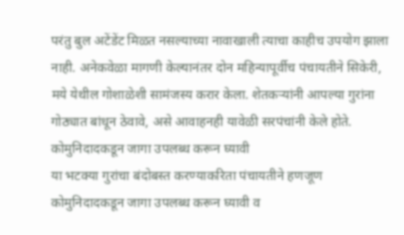परंतु बुल अटेंडेंट मिळत नसल्याच्या नावाखाली त्याचा काहीच उपयोग झाला नाही. अनेकवेळा मागणी केल्यानंतर दोन महिन्यापूर्वीच पंचायतीने सिकेरी, मये येथील गोशाळेशी सामंजस्य करार केला. शेतकऱ्यांनी आपल्या गुरांना गोठ्यात बांधून ठेवावे, असे आवाहनही यावेळी सरपंचांनी केले होते.
कोमुनिदादकडून जागा उपलब्ध करून घ्यावी
या भटक्या गुरांचा बंदोबस्त करण्याकरिता पंचायतीने हणजूण कोमुनिदादकडून जागा उपलब्ध करून घ्यावी व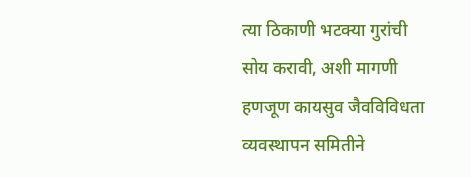त्या ठिकाणी भटक्या गुरांची सोय करावी, अशी मागणी हणजूण कायसुव जैवविविधता व्यवस्थापन समितीने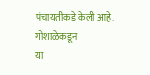पंचायतीकडे केली आहे.
गोशाळेकडून
या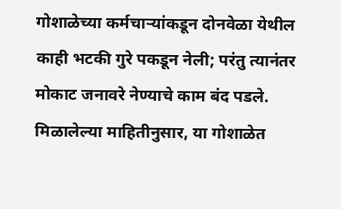गोशाळेच्या कर्मचाऱ्यांकडून दोनवेळा येथील काही भटकी गुरे पकडून नेली; परंतु त्यानंतर मोकाट जनावरे नेण्याचे काम बंद पडले. मिळालेल्या माहितीनुसार, या गोशाळेत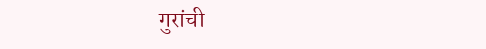गुरांची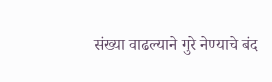संख्या वाढल्याने गुरे नेण्याचे बंद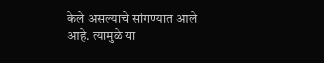केले असल्याचे सांगण्यात आले आहे. त्यामुळे या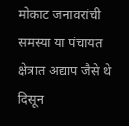मोकाट जनावरांची समस्या या पंचायत क्षेत्रात अद्याप जैसे थे दिसून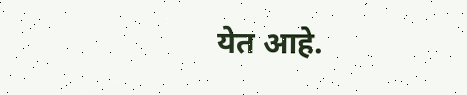येत आहे.